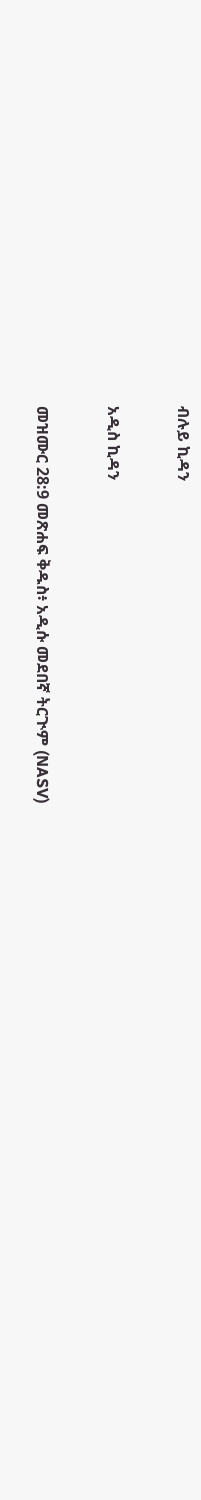ብሉይ ኪዳን

አዲስ ኪዳን

መዝሙር 28:9 መጽሐፍ ቅዱስ፥ አዲሱ መደበኛ ትርጒም (NASV)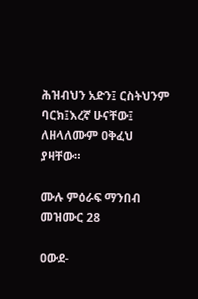ሕዝብህን አድን፤ ርስትህንም ባርክ፤እረኛ ሁናቸው፤ ለዘላለሙም ዐቅፈህ ያዛቸው።

ሙሉ ምዕራፍ ማንበብ መዝሙር 28

ዐውደ-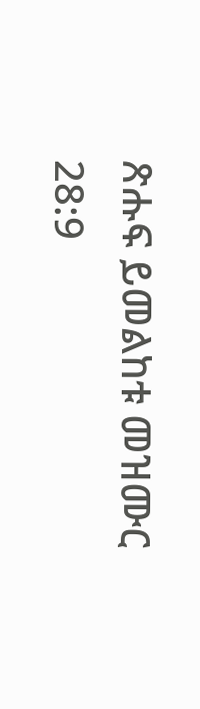ጽሑፍ ይመልከቱ መዝሙር 28:9